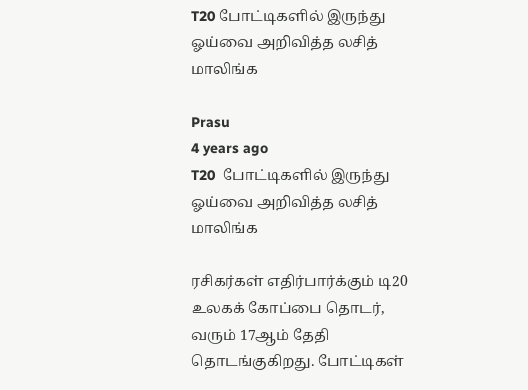T20 போட்டிகளில் இருந்து ஓய்வை அறிவித்த லசித் மாலிங்க

Prasu
4 years ago
T20  போட்டிகளில் இருந்து ஓய்வை அறிவித்த லசித் மாலிங்க

ரசிகர்கள் எதிர்பார்க்கும் டி20 உலகக் கோப்பை தொடர், வரும் 17ஆம் தேதி தொடங்குகிறது. போட்டிகள்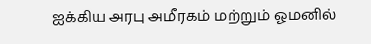ஐக்கிய அரபு அமீரகம் மற்றும் ஓமனில்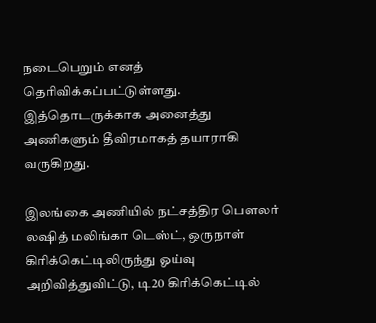நடைபெறும் எனத் தெரிவிக்கப்பட்டுள்ளது. இத்தொடருக்காக அனைத்து அணிகளும் தீவிரமாகத் தயாராகி வருகிறது.

இலங்கை அணியில் நட்சத்திர பௌலர் லஷித் மலிங்கா டெஸ்ட், ஒருநாள் கிரிக்கெட்டிலிருந்து ஓய்வு அறிவித்துவிட்டு, டி20 கிரிக்கெட்டில்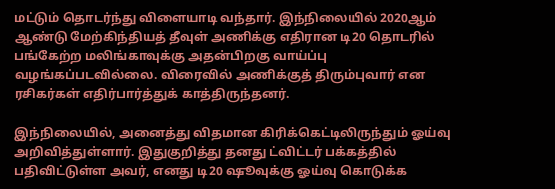மட்டும் தொடர்ந்து விளையாடி வந்தார். இந்நிலையில் 2020ஆம் ஆண்டு மேற்கிந்தியத் தீவுள் அணிக்கு எதிரான டி20 தொடரில் பங்கேற்ற மலிங்காவுக்கு அதன்பிறகு வாய்ப்பு வழங்கப்படவில்லை. விரைவில் அணிக்குத் திரும்புவார் என ரசிகர்கள் எதிர்பார்த்துக் காத்திருந்தனர்.

இந்நிலையில், அனைத்து விதமான கிரிக்கெட்டிலிருந்தும் ஓய்வு அறிவித்துள்ளார். இதுகுறித்து தனது ட்விட்டர் பக்கத்தில் பதிவிட்டுள்ள அவர், எனது டி20 ஷூவுக்கு ஓய்வு கொடுக்க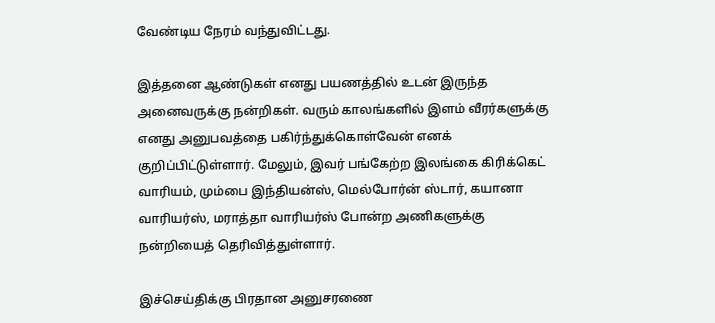வேண்டிய நேரம் வந்துவிட்டது.

இத்தனை ஆண்டுகள் எனது பயணத்தில் உடன் இருந்த அனைவருக்கு நன்றிகள். வரும் காலங்களில் இளம் வீரர்களுக்கு எனது அனுபவத்தை பகிர்ந்துக்கொள்வேன் எனக் குறிப்பிட்டுள்ளார். மேலும், இவர் பங்கேற்ற இலங்கை கிரிக்கெட் வாரியம், மும்பை இந்தியன்ஸ், மெல்போர்ன் ஸ்டார், கயானா வாரியர்ஸ், மராத்தா வாரியர்ஸ் போன்ற அணிகளுக்கு நன்றியைத் தெரிவித்துள்ளார்.

இச்செய்திக்கு பிரதான அனுசரணை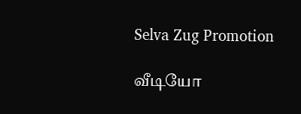Selva Zug Promotion

வீடியோ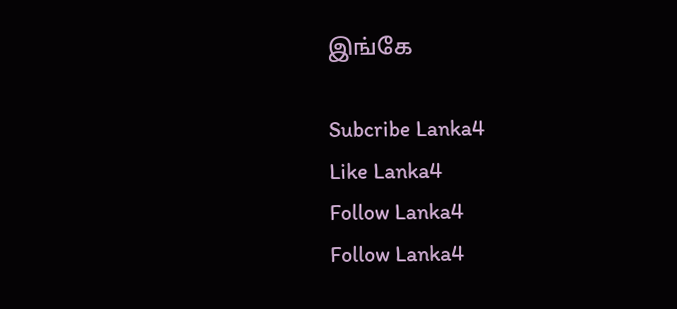இங்கே

Subcribe Lanka4
Like Lanka4
Follow Lanka4
Follow Lanka4